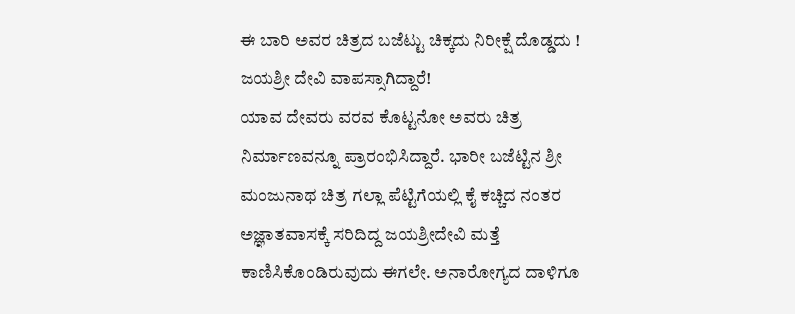ಈ ಬಾರಿ ಅವರ ಚಿತ್ರದ ಬಜೆಟ್ಟು ಚಿಕ್ಕದು ನಿರೀಕ್ಷೆ ದೊಡ್ಡದು !
ಜಯಶ್ರೀ ದೇವಿ ವಾಪಸ್ಸಾಗಿದ್ದಾರೆ!
ಯಾವ ದೇವರು ವರವ ಕೊಟ್ಟನೋ ಅವರು ಚಿತ್ರ ನಿರ್ಮಾಣವನ್ನೂ ಪ್ರಾರಂಭಿಸಿದ್ದಾರೆ. ಭಾರೀ ಬಜೆಟ್ಟಿನ ಶ್ರೀ ಮಂಜುನಾಥ ಚಿತ್ರ ಗಲ್ಲಾ ಪೆಟ್ಟಿಗೆಯಲ್ಲಿ ಕೈ ಕಚ್ಚಿದ ನಂತರ ಅಜ್ಞಾತವಾಸಕ್ಕೆ ಸರಿದಿದ್ದ ಜಯಶ್ರೀದೇವಿ ಮತ್ತೆ ಕಾಣಿಸಿಕೊಂಡಿರುವುದು ಈಗಲೇ. ಅನಾರೋಗ್ಯದ ದಾಳಿಗೂ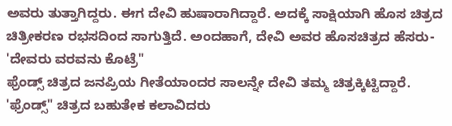ಅವರು ತುತ್ತಾಗಿದ್ದರು. ಈಗ ದೇವಿ ಹುಷಾರಾಗಿದ್ದಾರೆ. ಅದಕ್ಕೆ ಸಾಕ್ಷಿಯಾಗಿ ಹೊಸ ಚಿತ್ರದ ಚಿತ್ರೀಕರಣ ರಭಸದಿಂದ ಸಾಗುತ್ತಿದೆ. ಅಂದಹಾಗೆ, ದೇವಿ ಅವರ ಹೊಸಚಿತ್ರದ ಹೆಸರು-
'ದೇವರು ವರವನು ಕೊಟ್ರೆ"
ಫ್ರೆಂಡ್ಸ್ ಚಿತ್ರದ ಜನಪ್ರಿಯ ಗೀತೆಯಾಂದರ ಸಾಲನ್ನೇ ದೇವಿ ತಮ್ಮ ಚಿತ್ರಕ್ಕಿಟ್ಟಿದ್ದಾರೆ. 'ಫ್ರೆಂಡ್ಸ್" ಚಿತ್ರದ ಬಹುತೇಕ ಕಲಾವಿದರು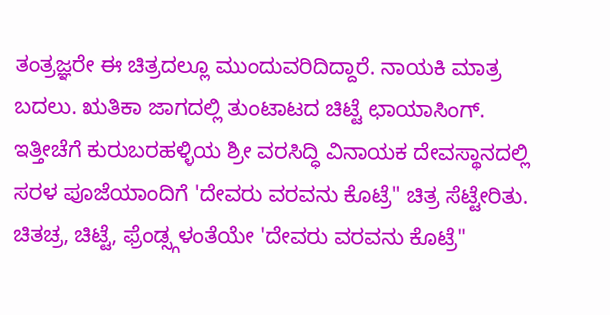ತಂತ್ರಜ್ಞರೇ ಈ ಚಿತ್ರದಲ್ಲೂ ಮುಂದುವರಿದಿದ್ದಾರೆ. ನಾಯಕಿ ಮಾತ್ರ ಬದಲು. ಋತಿಕಾ ಜಾಗದಲ್ಲಿ ತುಂಟಾಟದ ಚಿಟ್ಟೆ ಛಾಯಾಸಿಂಗ್. ಇತ್ತೀಚೆಗೆ ಕುರುಬರಹಳ್ಳಿಯ ಶ್ರೀ ವರಸಿದ್ಧಿ ವಿನಾಯಕ ದೇವಸ್ಥಾನದಲ್ಲಿ ಸರಳ ಪೂಜೆಯಾಂದಿಗೆ 'ದೇವರು ವರವನು ಕೊಟ್ರೆ" ಚಿತ್ರ ಸೆಟ್ಟೇರಿತು.
ಚಿತಚ್ರ, ಚಿಟ್ಟೆ, ಫ್ರೆಂಡ್ಸ್ಗಳಂತೆಯೇ 'ದೇವರು ವರವನು ಕೊಟ್ರೆ"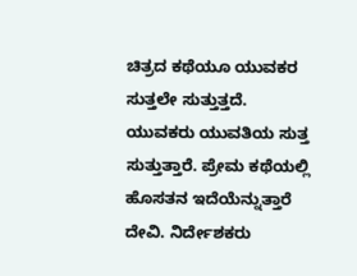ಚಿತ್ರದ ಕಥೆಯೂ ಯುವಕರ ಸುತ್ತಲೇ ಸುತ್ತುತ್ತದೆ. ಯುವಕರು ಯುವತಿಯ ಸುತ್ತ ಸುತ್ತುತ್ತಾರೆ. ಪ್ರೇಮ ಕಥೆಯಲ್ಲಿ ಹೊಸತನ ಇದೆಯೆನ್ನುತ್ತಾರೆ ದೇವಿ. ನಿರ್ದೇಶಕರು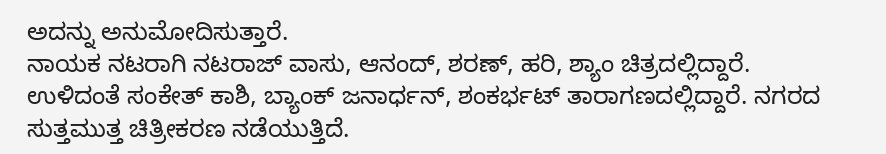ಅದನ್ನು ಅನುಮೋದಿಸುತ್ತಾರೆ.
ನಾಯಕ ನಟರಾಗಿ ನಟರಾಜ್ ವಾಸು, ಆನಂದ್, ಶರಣ್, ಹರಿ, ಶ್ಯಾಂ ಚಿತ್ರದಲ್ಲಿದ್ದಾರೆ. ಉಳಿದಂತೆ ಸಂಕೇತ್ ಕಾಶಿ, ಬ್ಯಾಂಕ್ ಜನಾರ್ಧನ್, ಶಂಕರ್ಭಟ್ ತಾರಾಗಣದಲ್ಲಿದ್ದಾರೆ. ನಗರದ ಸುತ್ತಮುತ್ತ ಚಿತ್ರೀಕರಣ ನಡೆಯುತ್ತಿದೆ.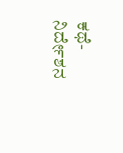ಕಥೆ- ನಿರ್ದೇಶನ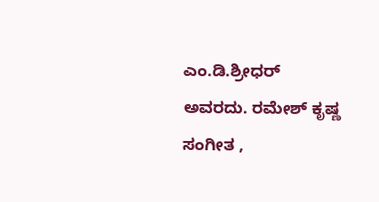ಎಂ.ಡಿ.ಶ್ರೀಧರ್ ಅವರದು. ರಮೇಶ್ ಕೃಷ್ಣ ಸಂಗೀತ ,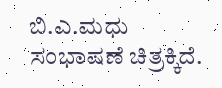ಬಿ.ಎ.ಮಧು ಸಂಭಾಷಣೆ ಚಿತ್ರಕ್ಕಿದೆ.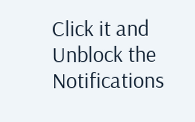Click it and Unblock the Notifications